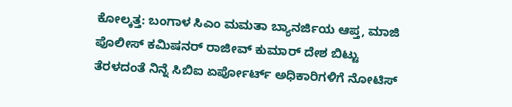ಕೋಲ್ಕತ್ತ: ಬಂಗಾಳ ಸಿಎಂ ಮಮತಾ ಬ್ಯಾನರ್ಜಿಯ ಆಪ್ತ, ಮಾಜಿ ಪೊಲೀಸ್ ಕಮಿಷನರ್ ರಾಜೀವ್ ಕುಮಾರ್ ದೇಶ ಬಿಟ್ಟು ತೆರಳದಂತೆ ನಿನ್ನೆ ಸಿಬಿಐ ಏರ್ಪೋರ್ಟ್ ಅಧಿಕಾರಿಗಳಿಗೆ ನೋಟಿಸ್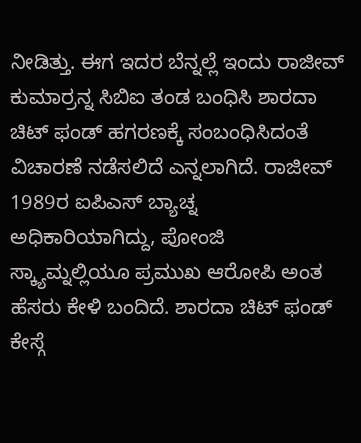ನೀಡಿತ್ತು. ಈಗ ಇದರ ಬೆನ್ನಲ್ಲೆ ಇಂದು ರಾಜೀವ್ ಕುಮಾರ್ರನ್ನ ಸಿಬಿಐ ತಂಡ ಬಂಧಿಸಿ ಶಾರದಾ ಚಿಟ್ ಫಂಡ್ ಹಗರಣಕ್ಕೆ ಸಂಬಂಧಿಸಿದಂತೆ ವಿಚಾರಣೆ ನಡೆಸಲಿದೆ ಎನ್ನಲಾಗಿದೆ. ರಾಜೀವ್ 1989ರ ಐಪಿಎಸ್ ಬ್ಯಾಚ್ನ ಅಧಿಕಾರಿಯಾಗಿದ್ದು, ಪೋಂಜಿ ಸ್ಕ್ಯಾಮ್ನಲ್ಲಿಯೂ ಪ್ರಮುಖ ಆರೋಪಿ ಅಂತ ಹೆಸರು ಕೇಳಿ ಬಂದಿದೆ. ಶಾರದಾ ಚಿಟ್ ಫಂಡ್ ಕೇಸ್ಗೆ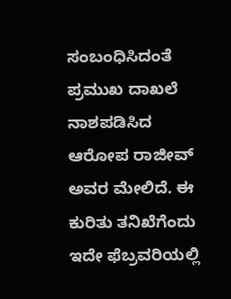ಸಂಬಂಧಿಸಿದಂತೆ ಪ್ರಮುಖ ದಾಖಲೆ ನಾಶಪಡಿಸಿದ ಆರೋಪ ರಾಜೀವ್ ಅವರ ಮೇಲಿದೆ. ಈ ಕುರಿತು ತನಿಖೆಗೆಂದು ಇದೇ ಫೆಬ್ರವರಿಯಲ್ಲಿ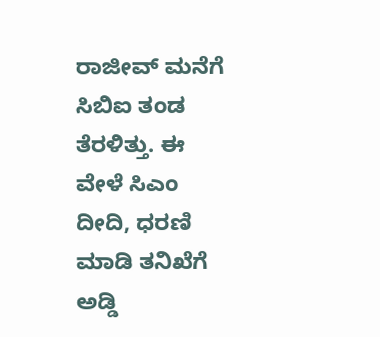ರಾಜೀವ್ ಮನೆಗೆ ಸಿಬಿಐ ತಂಡ ತೆರಳಿತ್ತು. ಈ ವೇಳೆ ಸಿಎಂ ದೀದಿ, ಧರಣಿ ಮಾಡಿ ತನಿಖೆಗೆ ಅಡ್ಡಿ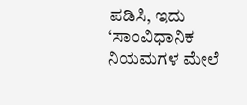ಪಡಿಸಿ, ಇದು ‘ಸಾಂವಿಧಾನಿಕ ನಿಯಮಗಳ ಮೇಲೆ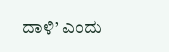ದಾಳಿ’ ಎಂದು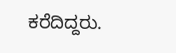ಕರೆದಿದ್ದರು.